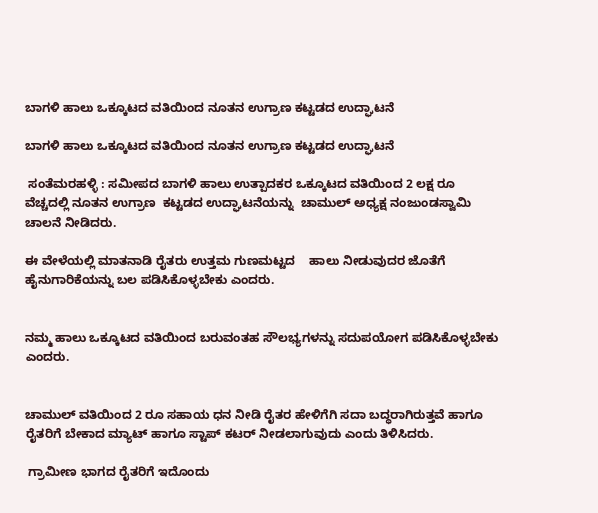ಬಾಗಳಿ ಹಾಲು ಒಕ್ಕೂಟದ ವತಿಯಿಂದ ನೂತನ ಉಗ್ರಾಣ ಕಟ್ಟಡದ ಉದ್ಘಾಟನೆ

ಬಾಗಳಿ ಹಾಲು ಒಕ್ಕೂಟದ ವತಿಯಿಂದ ನೂತನ ಉಗ್ರಾಣ ಕಟ್ಟಡದ ಉದ್ಘಾಟನೆ

 ಸಂತೆಮರಹಳ್ಳಿ : ಸಮೀಪದ ಬಾಗಳಿ ಹಾಲು ಉತ್ಪಾದಕರ ಒಕ್ಕೂಟದ ವತಿಯಿಂದ 2 ಲಕ್ಷ ರೂ ವೆಚ್ಚದಲ್ಲಿ ನೂತನ ಉಗ್ರಾಣ  ಕಟ್ಟಡದ ಉದ್ಘಾಟನೆಯನ್ನು  ಚಾಮುಲ್ ಅಧ್ಯಕ್ಷ ನಂಜುಂಡಸ್ವಾಮಿ ಚಾಲನೆ ನೀಡಿದರು.

ಈ ವೇಳೆಯಲ್ಲಿ ಮಾತನಾಡಿ ರೈತರು ಉತ್ತಮ ಗುಣಮಟ್ಟದ    ಹಾಲು ನೀಡುವುದರ ಜೊತೆಗೆ ಹೈನುಗಾರಿಕೆಯನ್ನು ಬಲ ಪಡಿಸಿಕೊಳ್ಳಬೇಕು ಎಂದರು.


ನಮ್ಮ ಹಾಲು ಒಕ್ಕೂಟದ ವತಿಯಿಂದ ಬರುವಂತಹ ಸೌಲಭ್ಯಗಳನ್ನು ಸದುಪಯೋಗ ಪಡಿಸಿಕೊಳ್ಳಬೇಕು ಎಂದರು.


ಚಾಮುಲ್ ವತಿಯಿಂದ 2 ರೂ ಸಹಾಯ ಧನ ನೀಡಿ ರೈತರ ಹೇಳಿಗೆಗಿ ಸದಾ ಬದ್ಧರಾಗಿರುತ್ತವೆ ಹಾಗೂ ರೈತರಿಗೆ ಬೇಕಾದ ಮ್ಯಾಟ್ ಹಾಗೂ ಸ್ಟಾಪ್ ಕಟರ್ ನೀಡಲಾಗುವುದು ಎಂದು ತಿಳಿಸಿದರು.

 ಗ್ರಾಮೀಣ ಭಾಗದ ರೈತರಿಗೆ ಇದೊಂದು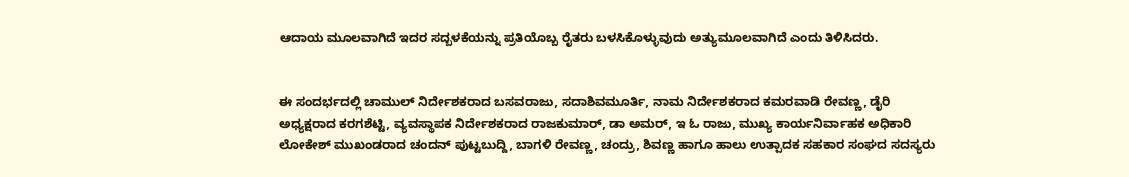ಆದಾಯ ಮೂಲವಾಗಿದೆ ಇದರ ಸದ್ಬಳಕೆಯನ್ನು ಪ್ರತಿಯೊಬ್ಬ ರೈತರು ಬಳಸಿಕೊಳ್ಳುವುದು ಅತ್ಯುಮೂಲವಾಗಿದೆ ಎಂದು ತಿಳಿಸಿದರು.


ಈ ಸಂದರ್ಭದಲ್ಲಿ ಚಾಮುಲ್ ನಿರ್ದೇಶಕರಾದ ಬಸವರಾಜು, ಸದಾಶಿವಮೂರ್ತಿ, ನಾಮ ನಿರ್ದೇಶಕರಾದ ಕಮರವಾಡಿ ರೇವಣ್ಣ, ಡೈರಿ ಅಧ್ಯಕ್ಷರಾದ ಕರಗಶೆಟ್ಟಿ, ವ್ಯವಸ್ಥಾಪಕ ನಿರ್ದೇಶಕರಾದ ರಾಜಕುಮಾರ್, ಡಾ ಅಮರ್, ಇ ಓ ರಾಜು, ಮುಖ್ಯ ಕಾರ್ಯನಿರ್ವಾಹಕ ಅಧಿಕಾರಿ ಲೋಕೇಶ್ ಮುಖಂಡರಾದ ಚಂದನ್ ಪುಟ್ಟಬುದ್ದಿ, ಬಾಗಳಿ ರೇವಣ್ಣ, ಚಂದ್ರು, ಶಿವಣ್ಣ ಹಾಗೂ ಹಾಲು ಉತ್ಪಾದಕ ಸಹಕಾರ ಸಂಘದ ಸದಸ್ಯರು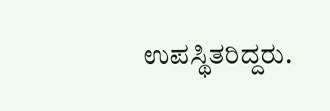ಉಪಸ್ಥಿತರಿದ್ದರು.